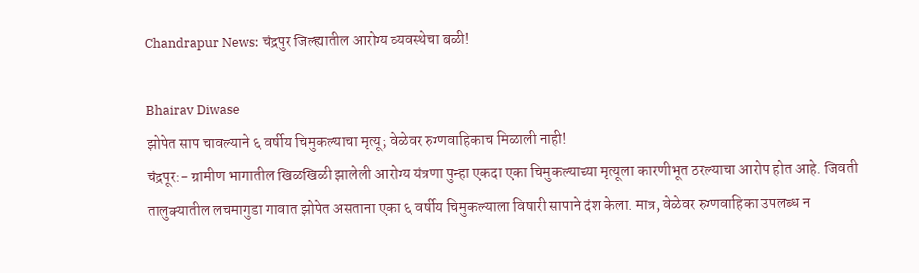Chandrapur News: चंद्रपुर जिल्ह्यातील आरोग्य व्यवस्थेचा बळी!

Bhairav Diwase
झोपेत साप चावल्याने ६ वर्षीय चिमुकल्याचा मृत्यू; वेळेवर रुग्णवाहिकाच मिळाली नाही!
चंद्रपूर:- ग्रामीण भागातील खिळखिळी झालेली आरोग्य यंत्रणा पुन्हा एकदा एका चिमुकल्याच्या मृत्यूला कारणीभूत ठरल्याचा आरोप होत आहे. जिवती तालुक्यातील लचमागुडा गावात झोपेत असताना एका ६ वर्षीय चिमुकल्याला विषारी सापाने दंश केला. मात्र, वेळेवर रुग्णवाहिका उपलब्ध न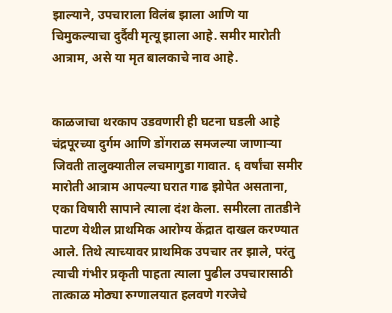झाल्याने, उपचाराला विलंब झाला आणि या चिमुकल्याचा दुर्दैवी मृत्यू झाला आहे. समीर मारोती आत्राम, असे या मृत बालकाचे नाव आहे.


काळजाचा थरकाप उडवणारी ही घटना घडली आहे चंद्रपूरच्या दुर्गम आणि डोंगराळ समजल्या जाणाऱ्या जिवती तालुक्यातील लचमागुडा गावात. ६ वर्षांचा समीर मारोती आत्राम आपल्या घरात गाढ झोपेत असताना, एका विषारी सापाने त्याला दंश केला. समीरला तातडीने पाटण येथील प्राथमिक आरोग्य केंद्रात दाखल करण्यात आले. तिथे त्याच्यावर प्राथमिक उपचार तर झाले, परंतु त्याची गंभीर प्रकृती पाहता त्याला पुढील उपचारासाठी तात्काळ मोठ्या रुग्णालयात हलवणे गरजेचे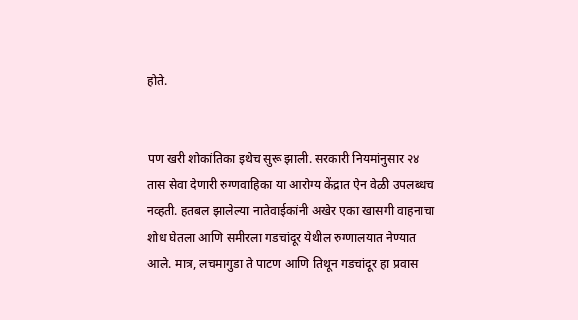होते.


पण खरी शोकांतिका इथेच सुरू झाली. सरकारी नियमांनुसार २४ तास सेवा देणारी रुग्णवाहिका या आरोग्य केंद्रात ऐन वेळी उपलब्धच नव्हती. हतबल झालेल्या नातेवाईकांनी अखेर एका खासगी वाहनाचा शोध घेतला आणि समीरला गडचांदूर येथील रुग्णालयात नेण्यात आले. मात्र, लचमागुडा ते पाटण आणि तिथून गडचांदूर हा प्रवास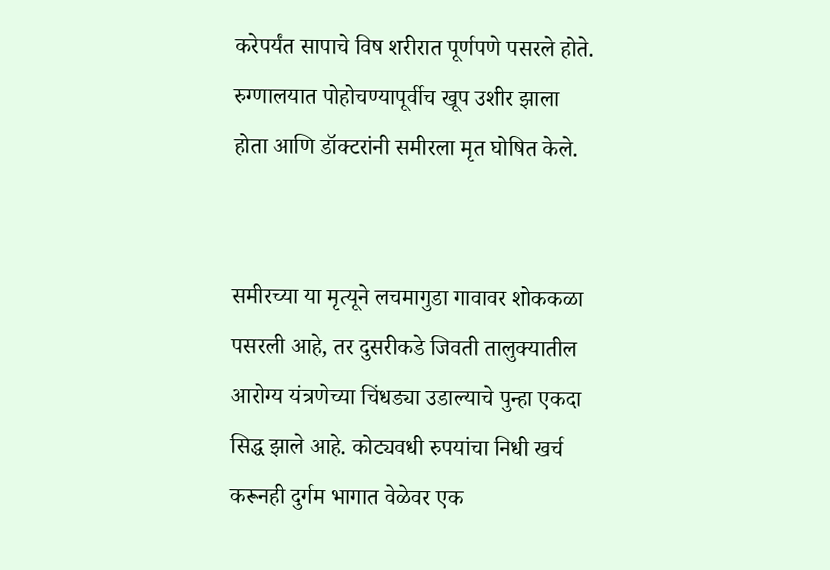करेपर्यंत सापाचे विष शरीरात पूर्णपणे पसरले होते. रुग्णालयात पोहोचण्यापूर्वीच खूप उशीर झाला होता आणि डॉक्टरांनी समीरला मृत घोषित केले.


समीरच्या या मृत्यूने लचमागुडा गावावर शोककळा पसरली आहे, तर दुसरीकडे जिवती तालुक्यातील आरोग्य यंत्रणेच्या चिंधड्या उडाल्याचे पुन्हा एकदा सिद्ध झाले आहे. कोट्यवधी रुपयांचा निधी खर्च करूनही दुर्गम भागात वेळेवर एक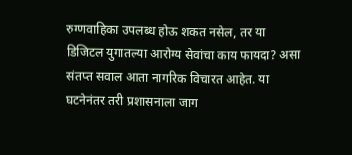रुग्णवाहिका उपलब्ध होऊ शकत नसेल, तर या डिजिटल युगातल्या आरोग्य सेवांचा काय फायदा? असा संतप्त सवाल आता नागरिक विचारत आहेत. या घटनेनंतर तरी प्रशासनाला जाग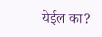येईल का?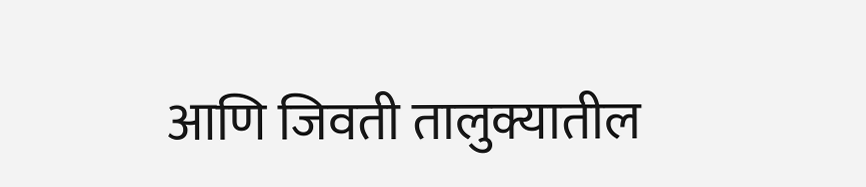आणि जिवती तालुक्यातील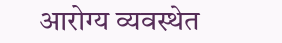आरोग्य व्यवस्थेत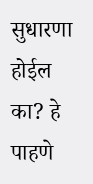सुधारणा होईल का? हे पाहणे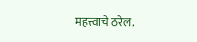महत्त्वाचे ठरेल.